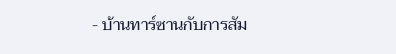- บ้านทาร์ซานกับการสัม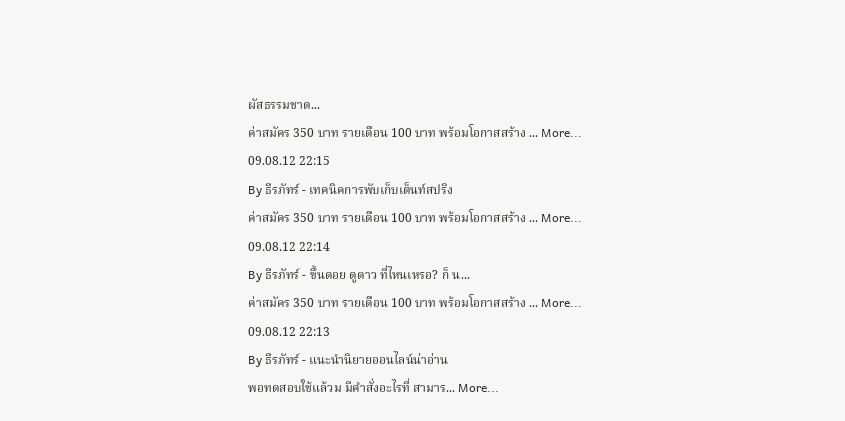ผัสธรรมชาต...
ค่าสมัคร 350 บาท รายเดือน 100 บาท พร้อมโอกาสสร้าง ... More...
09.08.12 22:15
By ธีรภัทร์ - เทคนิคการพับเก็บเต็นท์สปริง
ค่าสมัคร 350 บาท รายเดือน 100 บาท พร้อมโอกาสสร้าง ... More...
09.08.12 22:14
By ธีรภัทร์ - ขึ้นดอย ดูดาว ที่ไหนเหรอ? ก็ น...
ค่าสมัคร 350 บาท รายเดือน 100 บาท พร้อมโอกาสสร้าง ... More...
09.08.12 22:13
By ธีรภัทร์ - แนะนำนิยายออนไลน์น่าอ่าน
พอทดสอบใช้แล้วม มีคำสั่งอะไรที่ สามาร... More...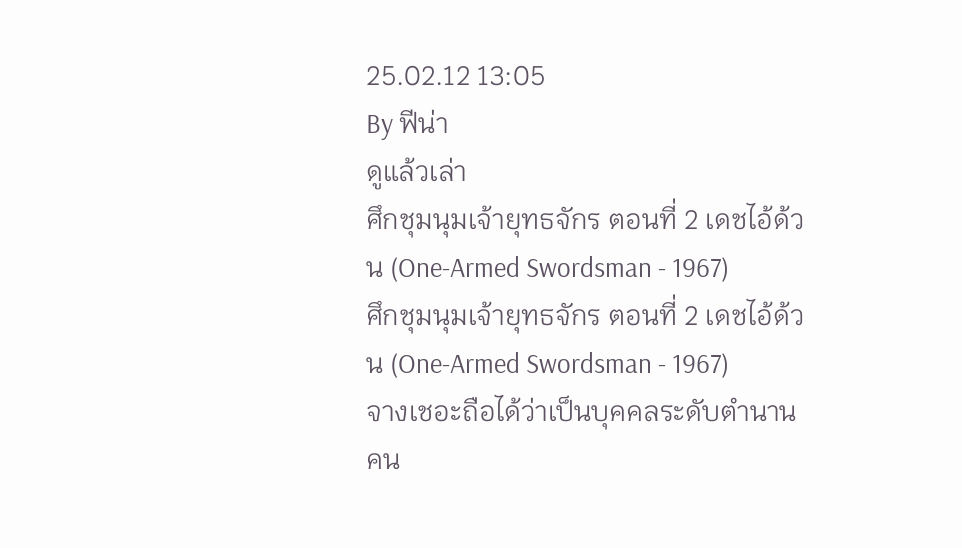25.02.12 13:05
By ฟีน่า
ดูแล้วเล่า
ศึกชุมนุมเจ้ายุทธจักร ตอนที่ 2 เดชไอ้ด้วน (One-Armed Swordsman - 1967)
ศึกชุมนุมเจ้ายุทธจักร ตอนที่ 2 เดชไอ้ด้วน (One-Armed Swordsman - 1967)
จางเชอะถือได้ว่าเป็นบุคคลระดับตำนานคน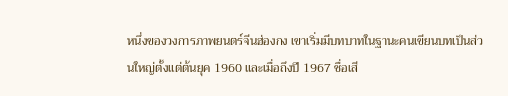หนึ่งของวงการภาพยนตร์จีนฮ่องกง เขาเริ่มมีบทบาทในฐานะคนเขียนบทเป็นส่วนใหญ่ตั้งแต่ต้นยุค 1960 และเมื่อถึงปี 1967 ชื่อเสี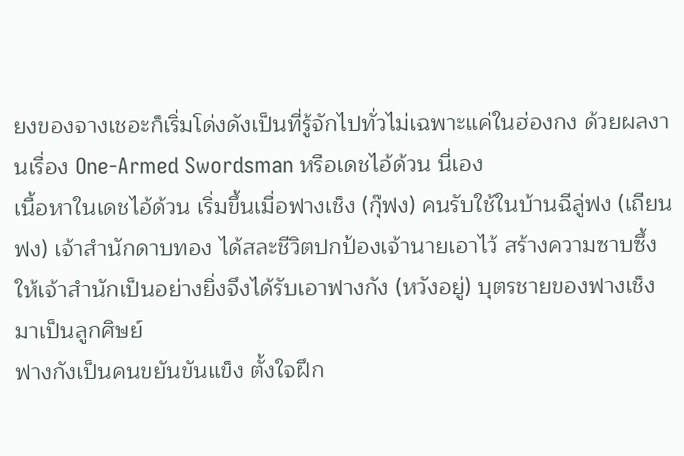ยงของจางเชอะก็เริ่มโด่งดังเป็นที่รู้จักไปทั่วไม่เฉพาะแค่ในฮ่องกง ด้วยผลงานเรื่อง One-Armed Swordsman หรือเดชไอ้ด้วน นี่เอง
เนื้อหาในเดชไอ้ด้วน เริ่มขึ้นเมื่อฟางเช็ง (กุ๊ฟง) คนรับใช้ในบ้านฉีลู่ฟง (เถียนฟง) เจ้าสำนักดาบทอง ได้สละชีวิตปกป้องเจ้านายเอาไว้ สร้างความซาบซึ้งให้เจ้าสำนักเป็นอย่างยิ่งจึงได้รับเอาฟางกัง (หวังอยู่) บุตรชายของฟางเช็งมาเป็นลูกศิษย์
ฟางกังเป็นคนขยันขันแข็ง ตั้งใจฝึก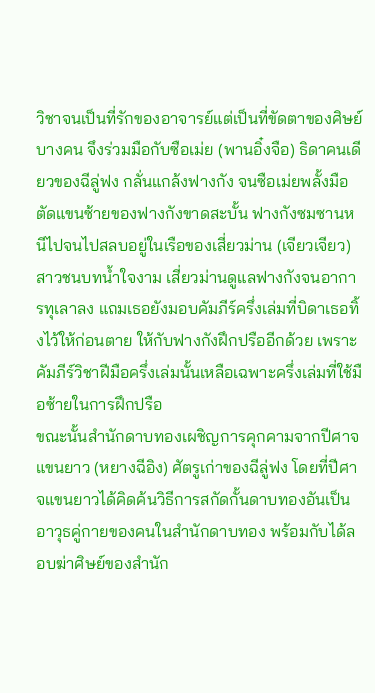วิชาจนเป็นที่รักของอาจารย์แต่เป็นที่ขัดตาของศิษย์บางคน จึงร่วมมือกับซือเม่ย (พานอิ๋งจือ) ธิดาคนเดียวของฉีลู่ฟง กลั่นแกล้งฟางกัง จนซือเม่ยพลั้งมือตัดแขนซ้ายของฟางกังขาดสะบั้น ฟางกังซมซานหนีไปจนไปสลบอยู่ในเรือของเสี่ยวม่าน (เจียวเจียว) สาวชนบทน้ำใจงาม เสี่ยวม่านดูแลฟางกังจนอาการทุเลาลง แถมเธอยังมอบคัมภีร์ครึ่งเล่มที่บิดาเธอทิ้งไว้ให้ก่อนตาย ให้กับฟางกังฝึกปรืออีกด้วย เพราะคัมภีร์วิชาฝีมือครึ่งเล่มนั้นเหลือเฉพาะครึ่งเล่มที่ใช้มือซ้ายในการฝึกปรือ
ขณะนั้นสำนักดาบทองเผชิญการคุกคามจากปีศาจแขนยาว (หยางฉีอิง) ศัตรูเก่าของฉีลู่ฟง โดยที่ปีศาจแขนยาวได้คิดค้นวิธีการสกัดกั้นดาบทองอันเป็นอาวุธคู่กายของคนในสำนักดาบทอง พร้อมกับได้ลอบฆ่าศิษย์ของสำนัก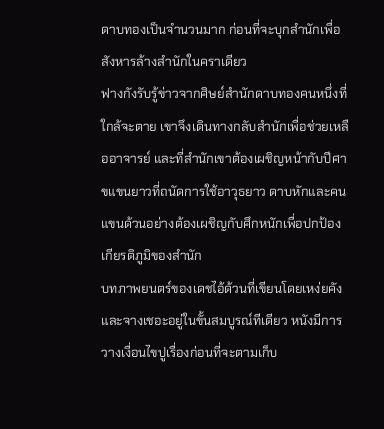ดาบทองเป็นจำนวนมาก ก่อนที่จะบุกสำนักเพื่อสังหารล้างสำนักในคราเดียว
ฟางกังรับรู้ข่าวจากศิษย์สำนักดาบทองคนหนึ่งที่ใกล้จะตาย เขาจึงเดินทางกลับสำนักเพื่อช่วยเหลืออาจารย์ และที่สำนักเขาต้องเผชิญหน้ากับปีศาขแขนยาวที่ถนัดการใช้อาวุธยาว ดาบหักและคนแขนด้วนอย่างต้องเผชิญกับศึกหนักเพื่อปกป้องเกียรติภูมิของสำนัก
บทภาพยนตร์ของเดชไอ้ด้วนที่เขียนโดยเหง่ยคังและจางเชอะอยู่ในขั้นสมบูรณ์ทีเดียว หนังมีการวางเงื่อนไขปูเรื่องก่อนที่จะตามเก็บ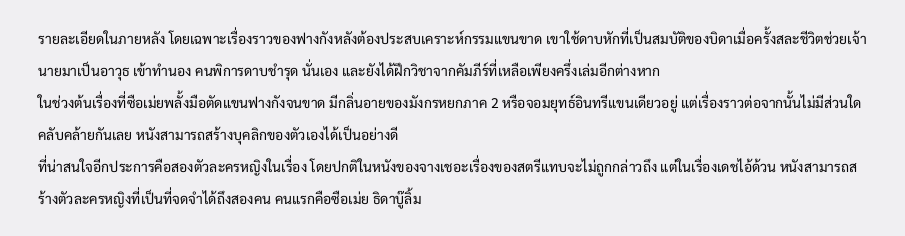รายละเอียดในภายหลัง โดยเฉพาะเรื่องราวของฟางกังหลังต้องประสบเคราะห์กรรมแขนขาด เขาใช้ดาบหักที่เป็นสมบัติของบิดาเมื่อครั้งสละชีวิตช่วยเจ้านายมาเป็นอาวุธ เข้าทำนอง คนพิการดาบชำรุด นั่นเอง และยังได้ฝึกวิชาจากคัมภีร์ที่เหลือเพียงครึ่งเล่มอีกต่างหาก
ในช่วงต้นเรื่องที่ซือเม่ยพลั้งมือตัดแขนฟางกังจนขาด มีกลิ่นอายของมังกรหยกภาค 2 หรือจอมยุทธ์อินทรีแขนเดียวอยู่ แต่เรื่องราวต่อจากนั้นไม่มีส่วนใดคลับคล้ายกันเลย หนังสามารถสร้างบุคลิกของตัวเองได้เป็นอย่างดี
ที่น่าสนใจอีกประการคือสองตัวละครหญิงในเรื่อง โดยปกติในหนังของจางเชอะเรื่องของสตรีแทบจะไม่ถูกกล่าวถึง แต่ในเรื่องเดชไอ้ด้วน หนังสามารถสร้างตัวละครหญิงที่เป็นที่จดจำได้ถึงสองคน คนแรกคือซือเม่ย ธิดาบู๊ลิ้ม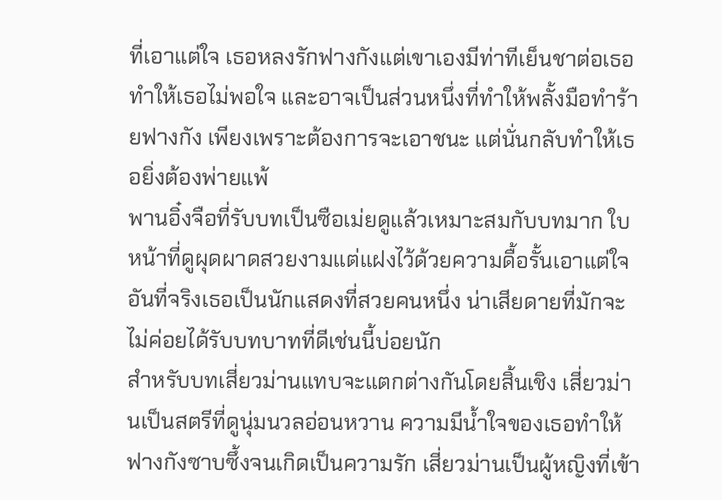ที่เอาแต่ใจ เธอหลงรักฟางกังแต่เขาเองมีท่าทีเย็นชาต่อเธอทำให้เธอไม่พอใจ และอาจเป็นส่วนหนึ่งที่ทำให้พลั้งมือทำร้ายฟางกัง เพียงเพราะต้องการจะเอาชนะ แต่นั่นกลับทำให้เธอยิ่งต้องพ่ายแพ้
พานอิ๋งจือที่รับบทเป็นซือเม่ยดูแล้วเหมาะสมกับบทมาก ใบหน้าที่ดูผุดผาดสวยงามแต่แฝงไว้ด้วยความดื้อรั้นเอาแต่ใจ อันที่จริงเธอเป็นนักแสดงที่สวยคนหนึ่ง น่าเสียดายที่มักจะไม่ค่อยได้รับบทบาทที่ดีเช่นนี้บ่อยนัก
สำหรับบทเสี่ยวม่านแทบจะแตกต่างกันโดยสิ้นเชิง เสี่ยวม่านเป็นสตรีที่ดูนุ่มนวลอ่อนหวาน ความมีน้ำใจของเธอทำให้ฟางกังซาบซึ้งจนเกิดเป็นความรัก เสี่ยวม่านเป็นผู้หญิงที่เข้า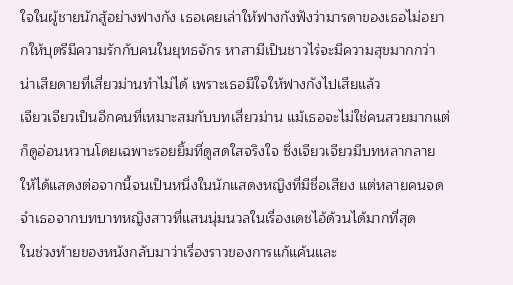ใจในผู้ชายนักสู้อย่างฟางกัง เธอเคยเล่าให้ฟางกังฟังว่ามารดาของเธอไม่อยากให้บุตรีมีความรักกับคนในยุทธจักร หาสามีเป็นชาวไร่จะมีความสุขมากกว่า น่าเสียดายที่เสี่ยวม่านทำไม่ได้ เพราะเธอมีใจให้ฟางกังไปเสียแล้ว
เจียวเจียวเป็นอีกคนที่เหมาะสมกับบทเสี่ยวม่าน แม้เธอจะไม่ใช่คนสวยมากแต่ก็ดูอ่อนหวานโดยเฉพาะรอยยิ้มที่ดูสดใสจริงใจ ซึ่งเจียวเจียวมีบทหลากลายให้ได้แสดงต่อจากนี้จนเป็นหนึ่งในนักแสดงหญิงที่มีชื่อเสียง แต่หลายคนจดจำเธอจากบทบาทหญิงสาวที่แสนนุ่มนวลในเรื่องเดชไอ้ด้วนได้มากที่สุด
ในช่วงท้ายของหนังกลับมาว่าเรื่องราวของการแก้แค้นและ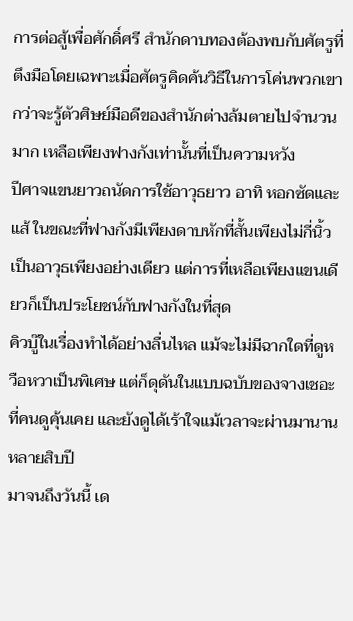การต่อสู้เพื่อศักดิ์ศรี สำนักดาบทองต้องพบกับศัตรูที่ตึงมือโดยเฉพาะเมื่อศัตรูคิดค้นวิธีในการโค่นพวกเขา กว่าจะรู้ตัวศิษย์มือดีของสำนักต่างล้มตายไปจำนวนมาก เหลือเพียงฟางกังเท่านั้นที่เป็นความหวัง
ปีศาจแขนยาวถนัดการใช้อาวุธยาว อาทิ หอกซัดและแส้ ในขณะที่ฟางกังมีเพียงดาบหักที่สั้นเพียงไม่กี่นิ้วเป็นอาวุธเพียงอย่างเดียว แต่การที่เหลือเพียงแขนเดียวก็เป็นประโยชน์กับฟางกังในที่สุด
คิวบู๊ในเรื่องทำได้อย่างลื่นไหล แม้จะไม่มีฉากใดที่ดูหวือหวาเป็นพิเศษ แต่ก็ดุดันในแบบฉบับของจางเชอะที่คนดูคุ้นเคย และยังดูได้เร้าใจแม้เวลาจะผ่านมานานหลายสิบปี
มาจนถึงวันนี้ เด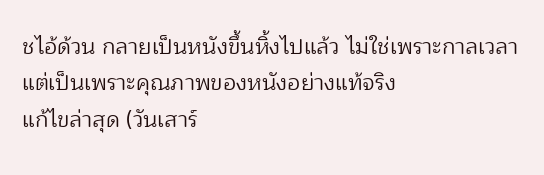ชไอ้ด้วน กลายเป็นหนังขึ้นหิ้งไปแล้ว ไม่ใช่เพราะกาลเวลา แต่เป็นเพราะคุณภาพของหนังอย่างแท้จริง
แก้ไขล่าสุด (วันเสาร์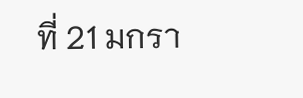ที่ 21 มกรา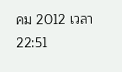คม 2012 เวลา 22:51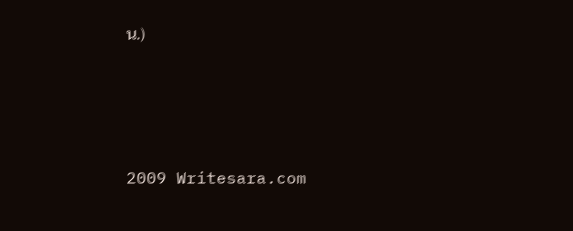น.)




2009 Writesara.com